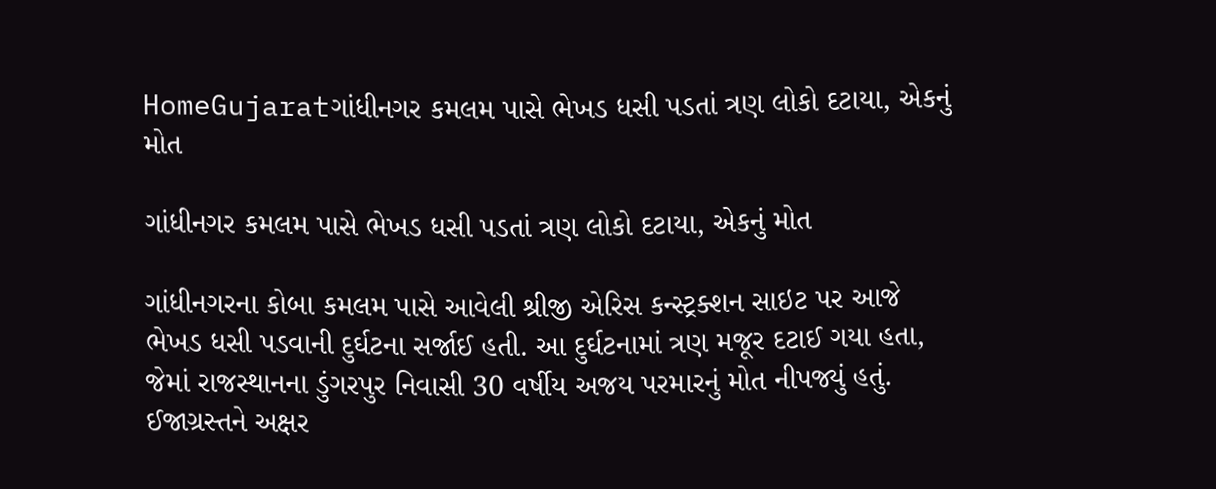HomeGujaratગાંધીનગર કમલમ પાસે ભેખડ ધસી પડતાં ત્રણ લોકો દટાયા, એકનું મોત

ગાંધીનગર કમલમ પાસે ભેખડ ધસી પડતાં ત્રણ લોકો દટાયા, એકનું મોત

ગાંધીનગરના કોબા કમલમ પાસે આવેલી શ્રીજી એરિસ કન્સ્ટ્રક્શન સાઇટ પર આજે ભેખડ ધસી પડવાની દુર્ઘટના સર્જાઈ હતી. આ દુર્ઘટનામાં ત્રણ મજૂર દટાઈ ગયા હતા, જેમાં રાજસ્થાનના ડુંગરપુર નિવાસી 30 વર્ષીય અજય પરમારનું મોત નીપજ્યું હતું. ઈજાગ્રસ્તને અક્ષર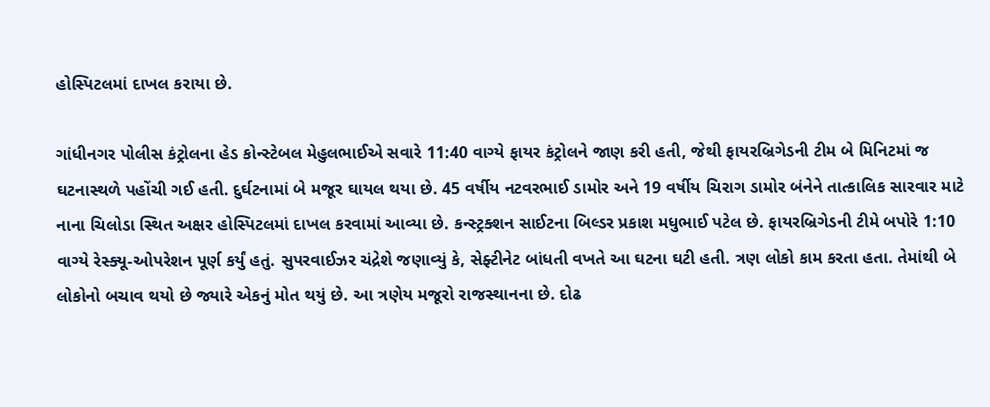હોસ્પિટલમાં દાખલ કરાયા છે.

ગાંધીનગર પોલીસ કંટ્રોલના હેડ કોન્સ્ટેબલ મેહુલભાઈએ સવારે 11:40 વાગ્યે ફાયર કંટ્રોલને જાણ કરી હતી, જેથી ફાયરબ્રિગેડની ટીમ બે મિનિટમાં જ ઘટનાસ્થળે પહોંચી ગઈ હતી. દુર્ઘટનામાં બે મજૂર ઘાયલ થયા છે. 45 વર્ષીય નટવરભાઈ ડામોર અને 19 વર્ષીય ચિરાગ ડામોર બંનેને તાત્કાલિક સારવાર માટે નાના ચિલોડા સ્થિત અક્ષર હોસ્પિટલમાં દાખલ કરવામાં આવ્યા છે. કન્સ્ટ્રક્શન સાઈટના બિલ્ડર પ્રકાશ મધુભાઈ પટેલ છે. ફાયરબ્રિગેડની ટીમે બપોરે 1:10 વાગ્યે રેસ્ક્યૂ-ઓપરેશન પૂર્ણ કર્યું હતું. સુપરવાઈઝર ચંદ્રેશે જણાવ્યું કે, સેફ્ટીનેટ બાંધતી વખતે આ ઘટના ઘટી હતી. ત્રણ લોકો કામ કરતા હતા. તેમાંથી બે લોકોનો બચાવ થયો છે જ્યારે એકનું મોત થયું છે. આ ત્રણેય મજૂરો રાજસ્થાનના છે. દોઢ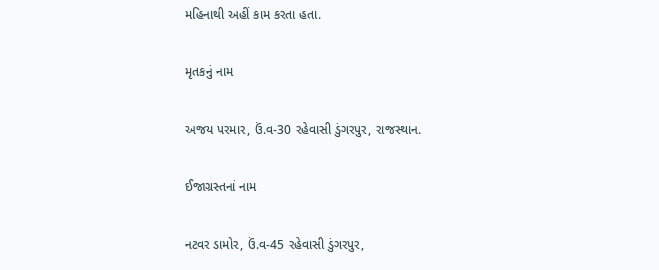મહિનાથી અહીં કામ કરતા હતા.

મૃતકનું નામ

અજય પરમાર, ઉં.વ-30 રહેવાસી ડુંગરપુર, રાજસ્થાન.

ઈજાગ્રસ્તનાં નામ

નટવર ડામોર, ઉં.વ-45 રહેવાસી ડુંગરપુર,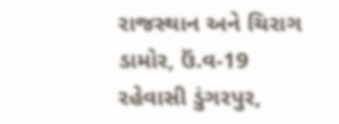રાજસ્થાન અને ચિરાગ ડામોર, ઉં.વ-19 રહેવાસી ડુંગરપુર,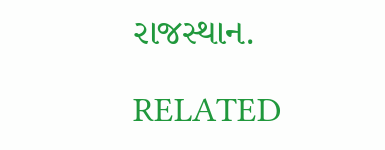રાજસ્થાન.

RELATED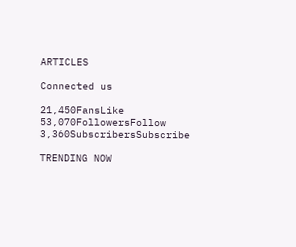ARTICLES

Connected us

21,450FansLike
53,070FollowersFollow
3,360SubscribersSubscribe

TRENDING NOW